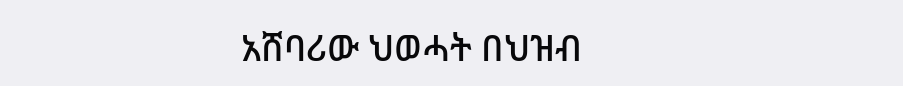አሸባሪው ህወሓት በህዝብ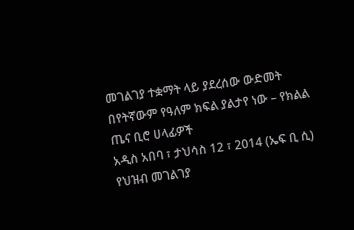መገልገያ ተቋማት ላይ ያደረሰው ውድመት በየትኛውም የዓለም ክፍል ያልታየ ነው – የክልል ጤና ቢሮ ሀላፊዎች
አዲስ አበባ ፣ ታህሳስ 12 ፣ 2014 (ኤፍ ቢ ሲ) የህዝብ መገልገያ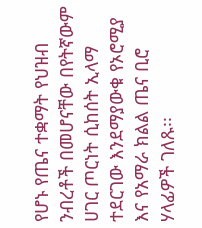የሆኑ የጤና ተቋማት የህዝብ ንብረቶች በመሆናቸው በየትኛውም ሀገር ጦርነት ሲከሰት ኢላማ ተደርገው እንደማያውቁ የኦሮሚያ እና የአማራ ክልል ጤና ቢሮ ሃላፊዎች ገለጹ፡፡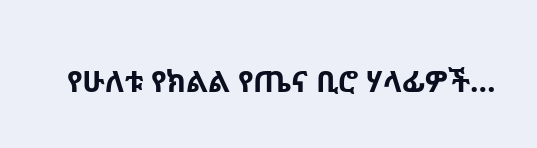የሁለቱ የክልል የጤና ቢሮ ሃላፊዎች…